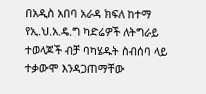በአዲስ አበባ አራዳ ክፍለ ከተማ የኢ.ህ.አ.ዴ.ግ ካድሬዎች ለትግራይ ተወላጆች ብቻ ባካሄዱት ስብሰባ ላይ ተቃውሞ እንዳጋጠማቸው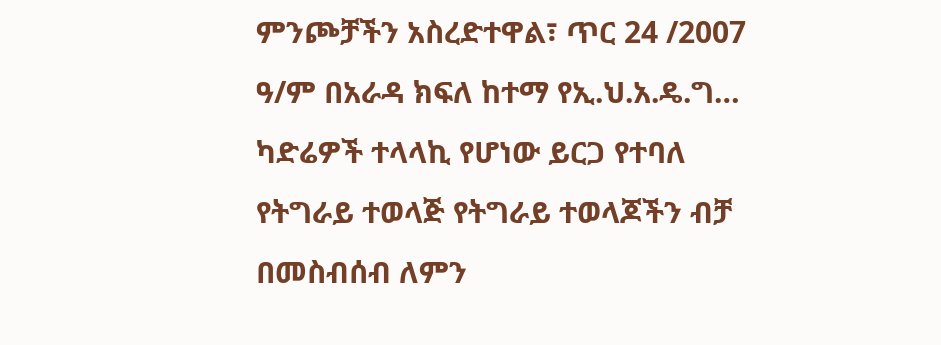ምንጮቻችን አስረድተዋል፣ ጥር 24 /2007 ዓ/ም በአራዳ ክፍለ ከተማ የኢ.ህ.አ.ዴ.ግ… ካድሬዎች ተላላኪ የሆነው ይርጋ የተባለ የትግራይ ተወላጅ የትግራይ ተወላጆችን ብቻ በመስብሰብ ለምን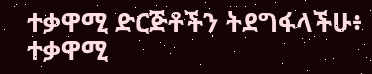ተቃዋሚ ድርጅቶችን ትደግፋላችሁ፥ ተቃዋሚ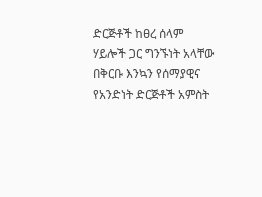ድርጅቶች ከፀረ ሰላም ሃይሎች ጋር ግንኙነት አላቸው በቅርቡ እንኳን የሰማያዊና የአንድነት ድርጅቶች አምስት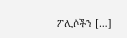ፖሊሶችን […]